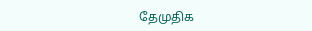தேமுதிக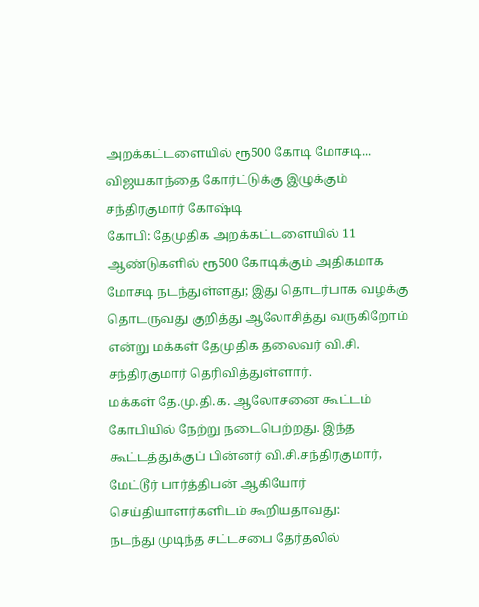அறக்கட்டளையில் ரூ500 கோடி மோசடி... விஜயகாந்தை கோர்ட்டுக்கு இழுக்கும் சந்திரகுமார் கோஷ்டி
கோபி: தேமுதிக அறக்கட்டளையில் 11 ஆண்டுகளில் ரூ500 கோடிக்கும் அதிகமாக மோசடி நடந்துள்ளது; இது தொடர்பாக வழக்கு தொடருவது குறித்து ஆலோசித்து வருகிறோம் என்று மக்கள் தேமுதிக தலைவர் வி.சி. சந்திரகுமார் தெரிவித்துள்ளார்.
மக்கள் தே.மு.தி.க. ஆலோசனை கூட்டம் கோபியில் நேற்று நடைபெற்றது. இந்த கூட்டத்துக்குப் பின்னர் வி.சி.சந்திரகுமார், மேட்டூர் பார்த்திபன் ஆகியோர் செய்தியாளர்களிடம் கூறியதாவது:
நடந்து முடிந்த சட்டசபை தேர்தலில்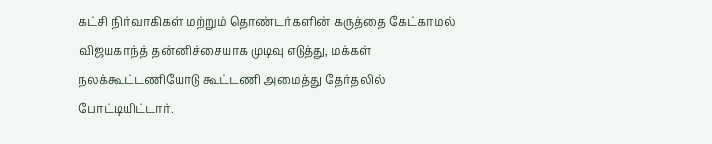கட்சி நிர்வாகிகள் மற்றும் தொண்டர்களின் கருத்தை கேட்காமல் விஜயகாந்த் தன்னிச்சையாக முடிவு எடுத்து, மக்கள் நலக்கூட்டணியோடு கூட்டணி அமைத்து தேர்தலில் போட்டியிட்டார்.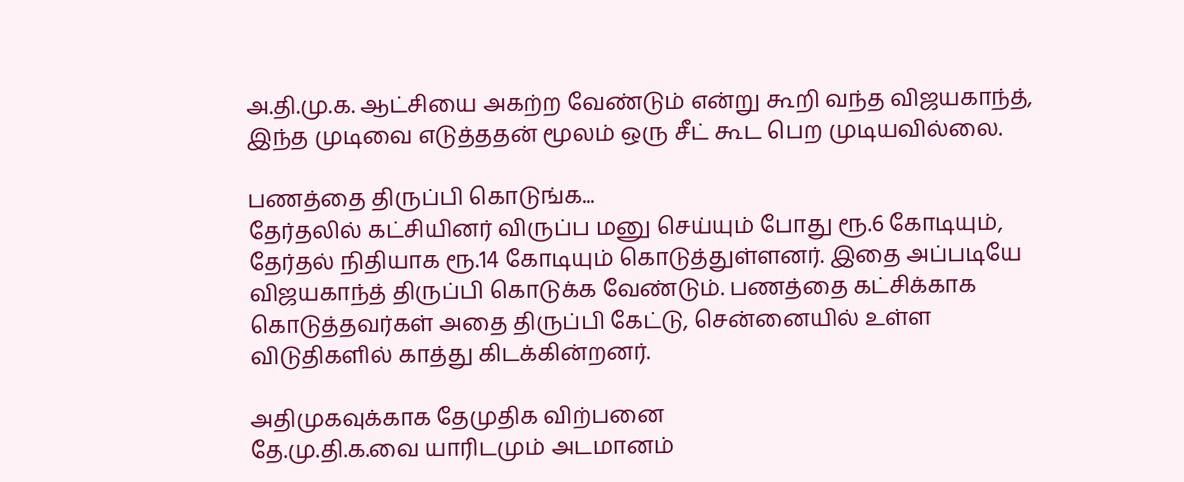அ.தி.மு.க. ஆட்சியை அகற்ற வேண்டும் என்று கூறி வந்த விஜயகாந்த், இந்த முடிவை எடுத்ததன் மூலம் ஒரு சீட் கூட பெற முடியவில்லை.

பணத்தை திருப்பி கொடுங்க...
தேர்தலில் கட்சியினர் விருப்ப மனு செய்யும் போது ரூ.6 கோடியும், தேர்தல் நிதியாக ரூ.14 கோடியும் கொடுத்துள்ளனர். இதை அப்படியே விஜயகாந்த் திருப்பி கொடுக்க வேண்டும். பணத்தை கட்சிக்காக கொடுத்தவர்கள் அதை திருப்பி கேட்டு, சென்னையில் உள்ள விடுதிகளில் காத்து கிடக்கின்றனர்.

அதிமுகவுக்காக தேமுதிக விற்பனை
தே.மு.தி.க.வை யாரிடமும் அடமானம்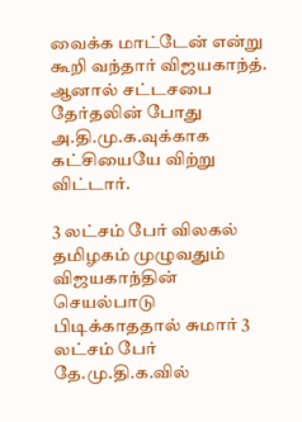வைக்க மாட்டேன் என்று கூறி வந்தார் விஜயகாந்த். ஆனால் சட்டசபை தேர்தலின் போது அ.தி.மு.க.வுக்காக கட்சியையே விற்று விட்டார்.

3 லட்சம் பேர் விலகல்
தமிழகம் முழுவதும் விஜயகாந்தின் செயல்பாடு பிடிக்காததால் சுமார் 3 லட்சம் பேர் தே.மு.தி.க.வில்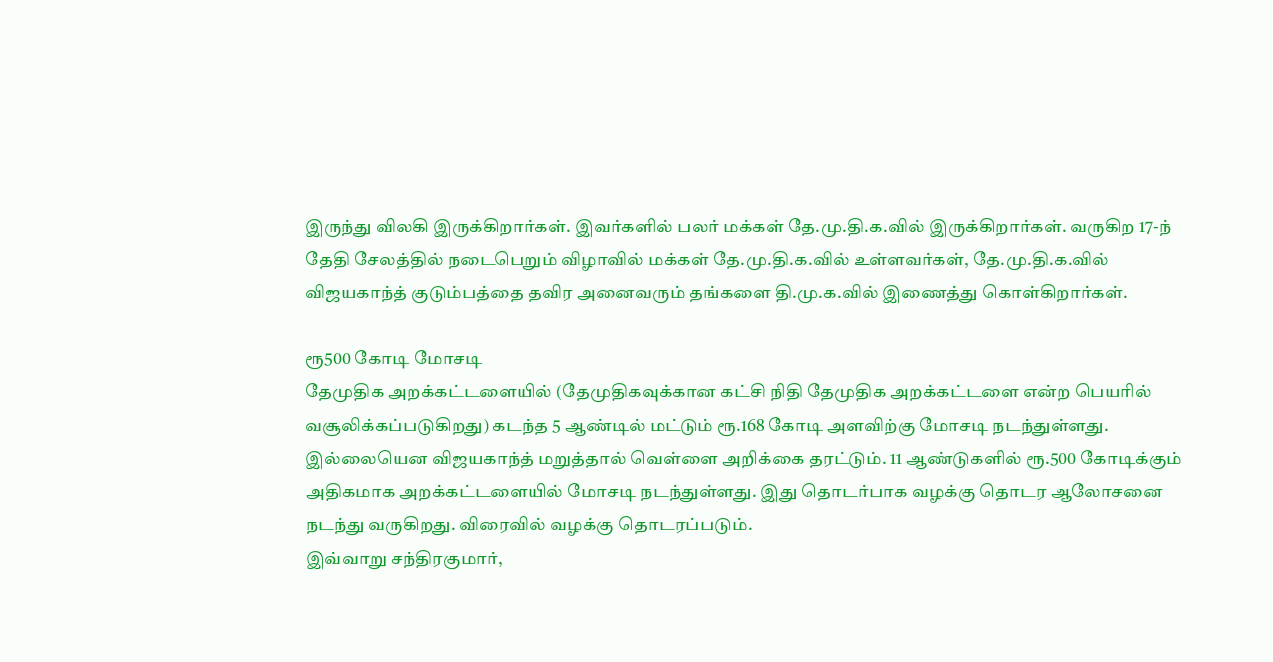இருந்து விலகி இருக்கிறார்கள். இவர்களில் பலர் மக்கள் தே.மு.தி.க.வில் இருக்கிறார்கள். வருகிற 17-ந் தேதி சேலத்தில் நடைபெறும் விழாவில் மக்கள் தே.மு.தி.க.வில் உள்ளவர்கள், தே.மு.தி.க.வில் விஜயகாந்த் குடும்பத்தை தவிர அனைவரும் தங்களை தி.மு.க.வில் இணைத்து கொள்கிறார்கள்.

ரூ500 கோடி மோசடி
தேமுதிக அறக்கட்டளையில் (தேமுதிகவுக்கான கட்சி நிதி தேமுதிக அறக்கட்டளை என்ற பெயரில் வசூலிக்கப்படுகிறது) கடந்த 5 ஆண்டில் மட்டும் ரூ.168 கோடி அளவிற்கு மோசடி நடந்துள்ளது. இல்லையென விஜயகாந்த் மறுத்தால் வெள்ளை அறிக்கை தரட்டும். 11 ஆண்டுகளில் ரூ.500 கோடிக்கும் அதிகமாக அறக்கட்டளையில் மோசடி நடந்துள்ளது. இது தொடர்பாக வழக்கு தொடர ஆலோசனை நடந்து வருகிறது. விரைவில் வழக்கு தொடரப்படும்.
இவ்வாறு சந்திரகுமார்,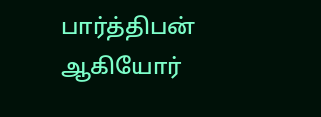பார்த்திபன் ஆகியோர்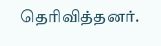தெரிவித்தனர்.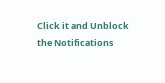Click it and Unblock the Notifications